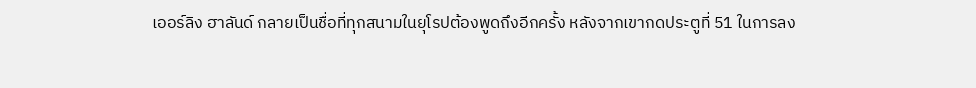เออร์ลิง ฮาลันด์ กลายเป็นชื่อที่ทุกสนามในยุโรปต้องพูดถึงอีกครั้ง หลังจากเขากดประตูที่ 51 ในการลง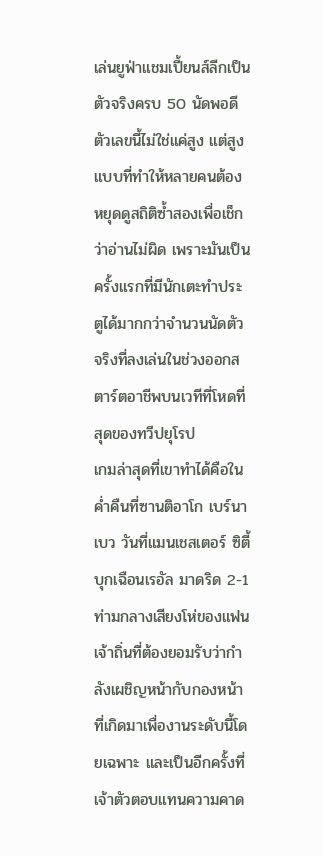เล่นยูฟ่าแชมเปี้ยนส์ลีกเป็นตัวจริงครบ 50 นัดพอดี ตัวเลขนี้ไม่ใช่แค่สูง แต่สูงแบบที่ทำให้หลายคนต้องหยุดดูสถิติซ้ำสองเพื่อเช็กว่าอ่านไม่ผิด เพราะมันเป็นครั้งแรกที่มีนักเตะทำประตูได้มากกว่าจำนวนนัดตัวจริงที่ลงเล่นในช่วงออกสตาร์ตอาชีพบนเวทีที่โหดที่สุดของทวีปยุโรป
เกมล่าสุดที่เขาทำได้คือในค่ำคืนที่ซานติอาโก เบร์นาเบว วันที่แมนเชสเตอร์ ซิตี้ บุกเฉือนเรอัล มาดริด 2-1 ท่ามกลางเสียงโห่ของแฟนเจ้าถิ่นที่ต้องยอมรับว่ากำลังเผชิญหน้ากับกองหน้าที่เกิดมาเพื่องานระดับนี้โดยเฉพาะ และเป็นอีกครั้งที่เจ้าตัวตอบแทนความคาด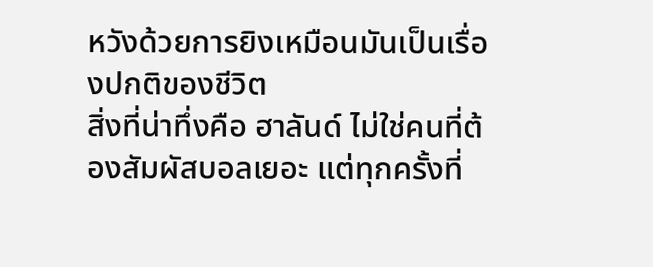หวังด้วยการยิงเหมือนมันเป็นเรื่องปกติของชีวิต
สิ่งที่น่าทึ่งคือ ฮาลันด์ ไม่ใช่คนที่ต้องสัมผัสบอลเยอะ แต่ทุกครั้งที่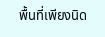พื้นที่เพียงนิด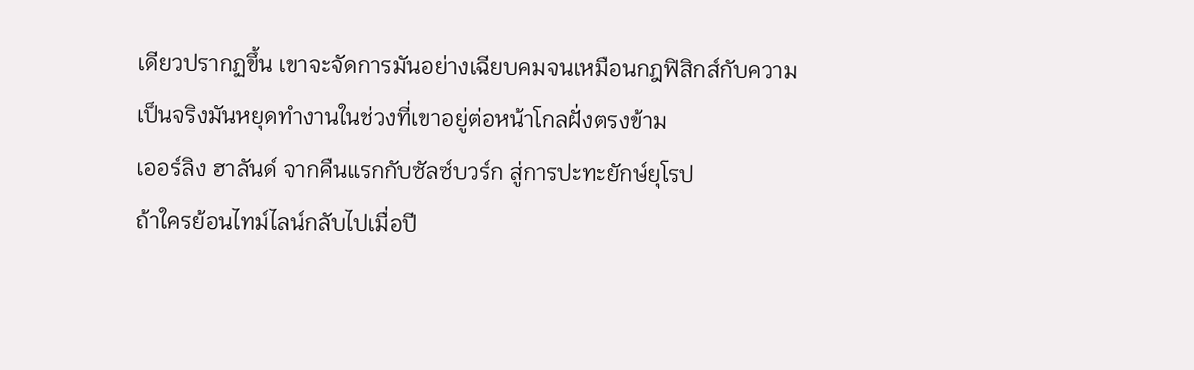เดียวปรากฏขึ้น เขาจะจัดการมันอย่างเฉียบคมจนเหมือนกฎฟิสิกส์กับความเป็นจริงมันหยุดทำงานในช่วงที่เขาอยู่ต่อหน้าโกลฝั่งตรงข้าม
เออร์ลิง ฮาลันด์ จากคืนแรกกับซัลซ์บวร์ก สู่การปะทะยักษ์ยุโรป
ถ้าใครย้อนไทม์ไลน์กลับไปเมื่อปี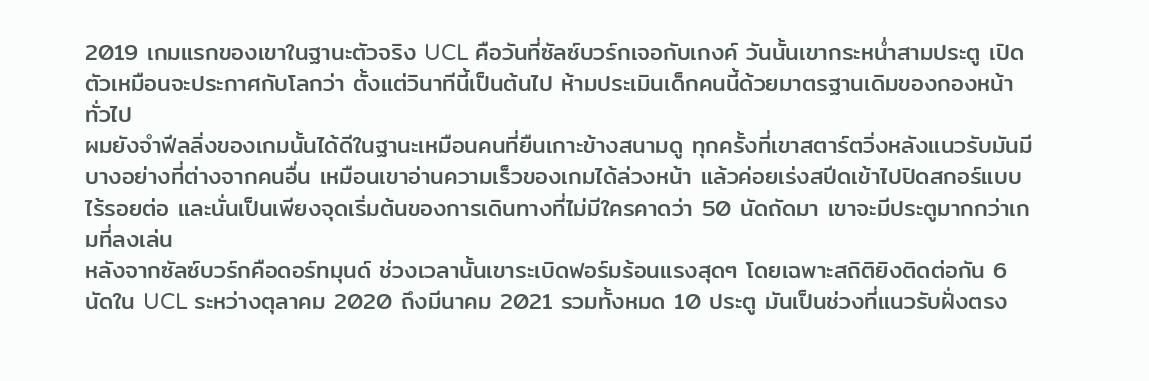2019 เกมแรกของเขาในฐานะตัวจริง UCL คือวันที่ซัลซ์บวร์กเจอกับเกงค์ วันนั้นเขากระหน่ำสามประตู เปิดตัวเหมือนจะประกาศกับโลกว่า ตั้งแต่วินาทีนี้เป็นต้นไป ห้ามประเมินเด็กคนนี้ด้วยมาตรฐานเดิมของกองหน้าทั่วไป
ผมยังจำฟีลลิ่งของเกมนั้นได้ดีในฐานะเหมือนคนที่ยืนเกาะข้างสนามดู ทุกครั้งที่เขาสตาร์ตวิ่งหลังแนวรับมันมีบางอย่างที่ต่างจากคนอื่น เหมือนเขาอ่านความเร็วของเกมได้ล่วงหน้า แล้วค่อยเร่งสปีดเข้าไปปิดสกอร์แบบไร้รอยต่อ และนั่นเป็นเพียงจุดเริ่มต้นของการเดินทางที่ไม่มีใครคาดว่า 50 นัดถัดมา เขาจะมีประตูมากกว่าเกมที่ลงเล่น
หลังจากซัลซ์บวร์กคือดอร์ทมุนด์ ช่วงเวลานั้นเขาระเบิดฟอร์มร้อนแรงสุดๆ โดยเฉพาะสถิติยิงติดต่อกัน 6 นัดใน UCL ระหว่างตุลาคม 2020 ถึงมีนาคม 2021 รวมทั้งหมด 10 ประตู มันเป็นช่วงที่แนวรับฝั่งตรง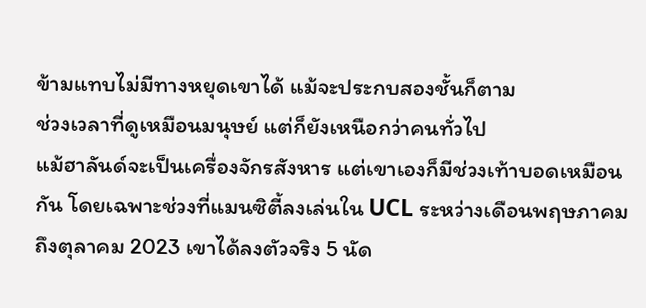ข้ามแทบไม่มีทางหยุดเขาได้ แม้จะประกบสองชั้นก็ตาม
ช่วงเวลาที่ดูเหมือนมนุษย์ แต่ก็ยังเหนือกว่าคนทั่วไป
แม้ฮาลันด์จะเป็นเครื่องจักรสังหาร แต่เขาเองก็มีช่วงเท้าบอดเหมือนกัน โดยเฉพาะช่วงที่แมนซิตี้ลงเล่นใน UCL ระหว่างเดือนพฤษภาคม ถึงตุลาคม 2023 เขาได้ลงตัวจริง 5 นัด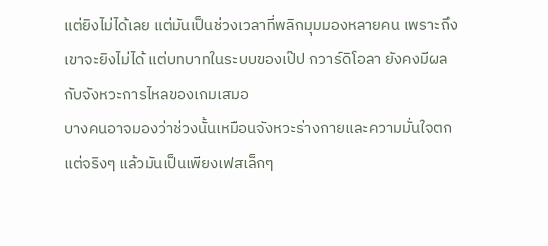แต่ยิงไม่ได้เลย แต่มันเป็นช่วงเวลาที่พลิกมุมมองหลายคน เพราะถึงเขาจะยิงไม่ได้ แต่บทบาทในระบบของเป๊ป กวาร์ดิโอลา ยังคงมีผลกับจังหวะการไหลของเกมเสมอ
บางคนอาจมองว่าช่วงนั้นเหมือนจังหวะร่างกายและความมั่นใจตก แต่จริงๆ แล้วมันเป็นเพียงเฟสเล็กๆ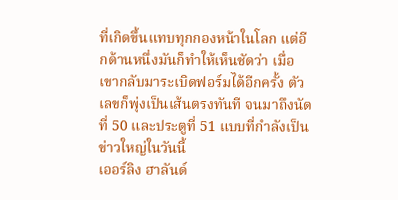ที่เกิดขึ้นแทบทุกกองหน้าในโลก แต่อีกด้านหนึ่งมันก็ทำให้เห็นชัดว่า เมื่อเขากลับมาระเบิดฟอร์มได้อีกครั้ง ตัวเลขก็พุ่งเป็นเส้นตรงทันที จนมาถึงนัดที่ 50 และประตูที่ 51 แบบที่กำลังเป็นข่าวใหญ่ในวันนี้
เออร์ลิง ฮาลันด์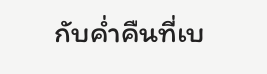กับค่ำคืนที่เบ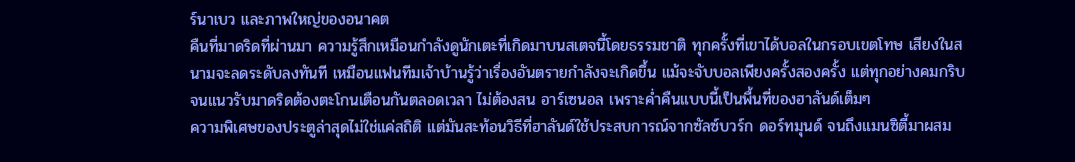ร์นาเบว และภาพใหญ่ของอนาคต
คืนที่มาดริดที่ผ่านมา ความรู้สึกเหมือนกำลังดูนักเตะที่เกิดมาบนสเตจนี้โดยธรรมชาติ ทุกครั้งที่เขาได้บอลในกรอบเขตโทษ เสียงในสนามจะลดระดับลงทันที เหมือนแฟนทีมเจ้าบ้านรู้ว่าเรื่องอันตรายกำลังจะเกิดขึ้น แม้จะจับบอลเพียงครั้งสองครั้ง แต่ทุกอย่างคมกริบจนแนวรับมาดริดต้องตะโกนเตือนกันตลอดเวลา ไม่ต้องสน อาร์เซนอล เพราะค่ำคืนแบบนี้เป็นพื้นที่ของฮาลันด์เต็มๆ
ความพิเศษของประตูล่าสุดไม่ใช่แค่สถิติ แต่มันสะท้อนวิธีที่ฮาลันด์ใช้ประสบการณ์จากซัลซ์บวร์ก ดอร์ทมุนด์ จนถึงแมนซิตี้มาผสม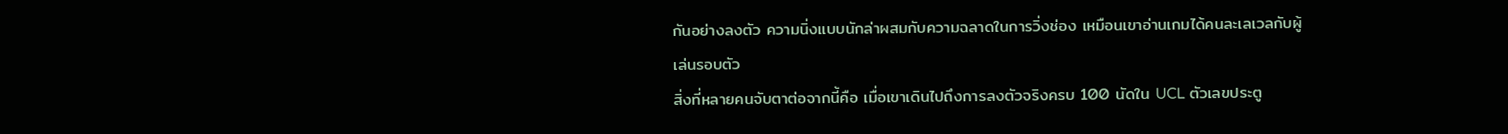กันอย่างลงตัว ความนิ่งแบบนักล่าผสมกับความฉลาดในการวิ่งช่อง เหมือนเขาอ่านเกมได้คนละเลเวลกับผู้เล่นรอบตัว
สิ่งที่หลายคนจับตาต่อจากนี้คือ เมื่อเขาเดินไปถึงการลงตัวจริงครบ 100 นัดใน UCL ตัวเลขประตู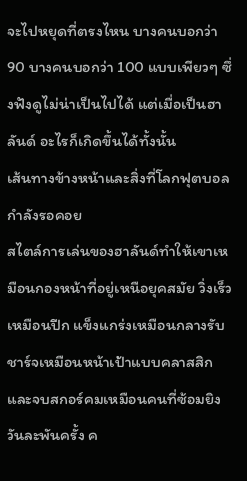จะไปหยุดที่ตรงไหน บางคนบอกว่า 90 บางคนบอกว่า 100 แบบเพียวๆ ซึ่งฟังดูไม่น่าเป็นไปได้ แต่เมื่อเป็นฮาลันด์ อะไรก็เกิดขึ้นได้ทั้งนั้น
เส้นทางข้างหน้าและสิ่งที่โลกฟุตบอลกำลังรอคอย
สไตล์การเล่นของฮาลันด์ทำให้เขาเหมือนกองหน้าที่อยู่เหนือยุคสมัย วิ่งเร็วเหมือนปีก แข็งแกร่งเหมือนกลางรับ ชาร์จเหมือนหน้าเป้าแบบคลาสสิก และจบสกอร์คมเหมือนคนที่ซ้อมยิงวันละพันครั้ง ค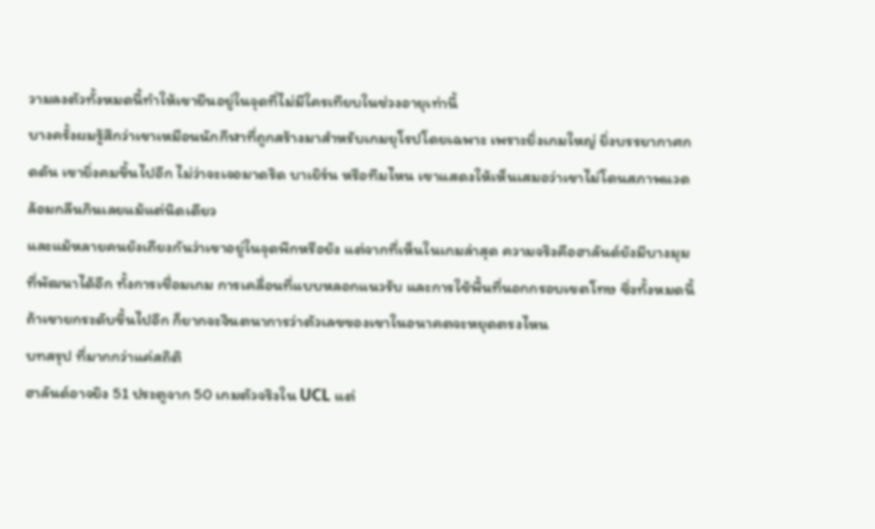วามลงตัวทั้งหมดนี้ทำให้เขายืนอยู่ในจุดที่ไม่มีใครเทียบในช่วงอายุเท่านี้
บางครั้งผมรู้สึกว่าเขาเหมือนนักกีฬาที่ถูกสร้างมาสำหรับเกมยุโรปโดยเฉพาะ เพราะยิ่งเกมใหญ่ ยิ่งบรรยากาศกดดัน เขายิ่งคมขึ้นไปอีก ไม่ว่าจะเจอมาดริด บาเยิร์น หรือทีมไหน เขาแสดงให้เห็นเสมอว่าเขาไม่โดนสภาพแวดล้อมกลืนกินเลยแม้แต่นิดเดียว
และแม้หลายคนยังเถียงกันว่าเขาอยู่ในจุดพีกหรือยัง แต่จากที่เห็นในเกมล่าสุด ความจริงคือฮาลันด์ยังมีบางมุมที่พัฒนาได้อีก ทั้งการเชื่อมเกม การเคลื่อนที่แบบหลอกแนวรับ และการใช้พื้นที่นอกกรอบเขตโทษ ซึ่งทั้งหมดนี้ถ้าเขายกระดับขึ้นไปอีก ก็ยากจะจินตนาการว่าตัวเลขของเขาในอนาคตจะหยุดตรงไหน
บทสรุป ที่มากกว่าแค่สถิติ
ฮาลันด์อาจยิง 51 ประตูจาก 50 เกมตัวจริงใน UCL แต่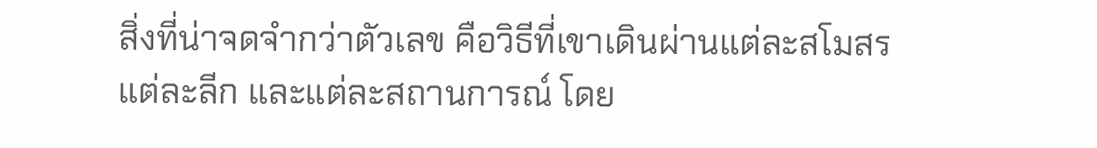สิ่งที่น่าจดจำกว่าตัวเลข คือวิธีที่เขาเดินผ่านแต่ละสโมสร แต่ละลีก และแต่ละสถานการณ์ โดย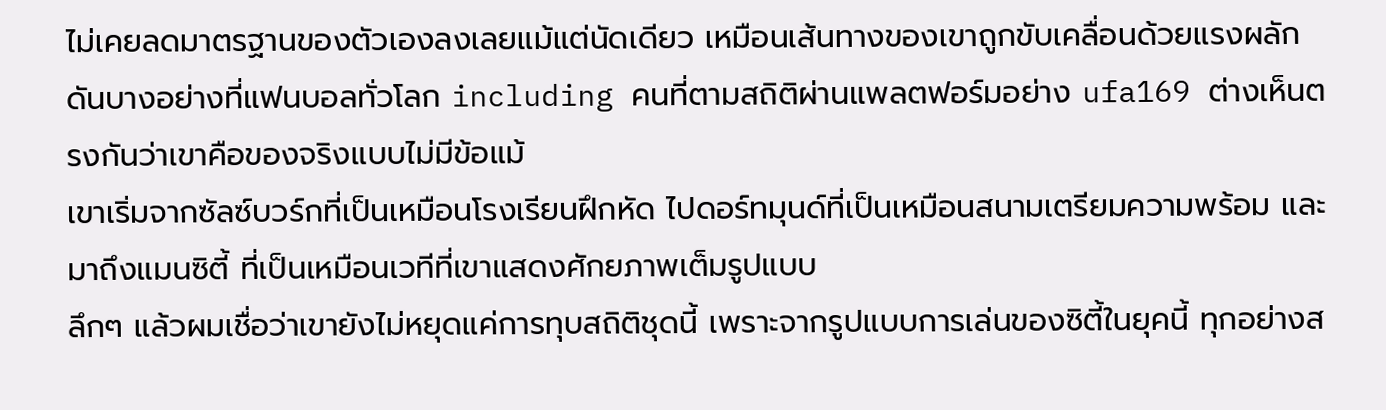ไม่เคยลดมาตรฐานของตัวเองลงเลยแม้แต่นัดเดียว เหมือนเส้นทางของเขาถูกขับเคลื่อนด้วยแรงผลักดันบางอย่างที่แฟนบอลทั่วโลก including คนที่ตามสถิติผ่านแพลตฟอร์มอย่าง ufa169 ต่างเห็นตรงกันว่าเขาคือของจริงแบบไม่มีข้อแม้
เขาเริ่มจากซัลซ์บวร์กที่เป็นเหมือนโรงเรียนฝึกหัด ไปดอร์ทมุนด์ที่เป็นเหมือนสนามเตรียมความพร้อม และมาถึงแมนซิตี้ ที่เป็นเหมือนเวทีที่เขาแสดงศักยภาพเต็มรูปแบบ
ลึกๆ แล้วผมเชื่อว่าเขายังไม่หยุดแค่การทุบสถิติชุดนี้ เพราะจากรูปแบบการเล่นของซิตี้ในยุคนี้ ทุกอย่างส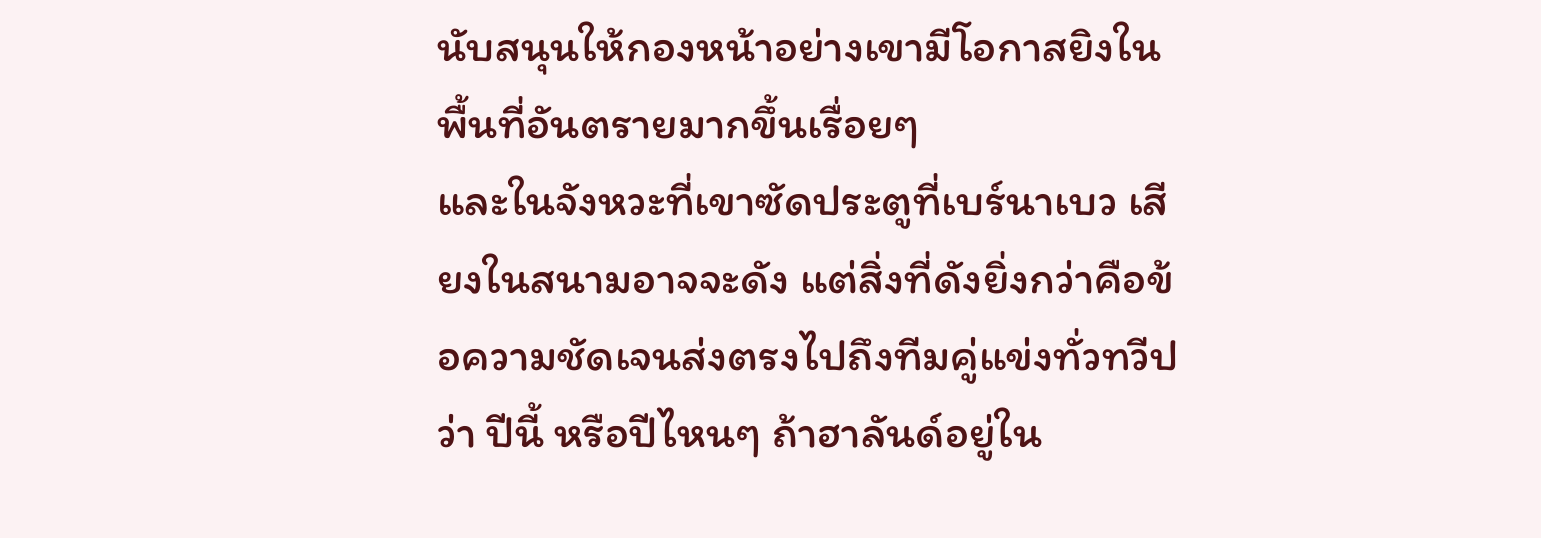นับสนุนให้กองหน้าอย่างเขามีโอกาสยิงในพื้นที่อันตรายมากขึ้นเรื่อยๆ
และในจังหวะที่เขาซัดประตูที่เบร์นาเบว เสียงในสนามอาจจะดัง แต่สิ่งที่ดังยิ่งกว่าคือข้อความชัดเจนส่งตรงไปถึงทีมคู่แข่งทั่วทวีปว่า ปีนี้ หรือปีไหนๆ ถ้าฮาลันด์อยู่ใน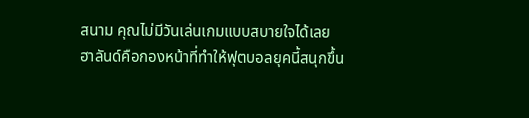สนาม คุณไม่มีวันเล่นเกมแบบสบายใจได้เลย
ฮาลันด์คือกองหน้าที่ทำให้ฟุตบอลยุคนี้สนุกขึ้น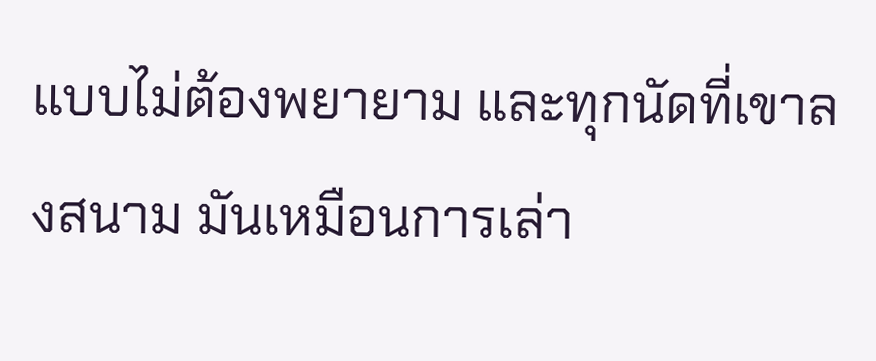แบบไม่ต้องพยายาม และทุกนัดที่เขาลงสนาม มันเหมือนการเล่า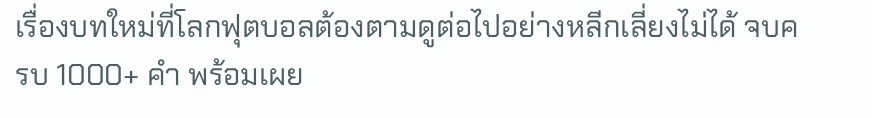เรื่องบทใหม่ที่โลกฟุตบอลต้องตามดูต่อไปอย่างหลีกเลี่ยงไม่ได้ จบครบ 1000+ คำ พร้อมเผย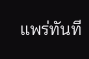แพร่ทันที